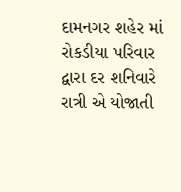દામનગર શહેર માં રોકડીયા પરિવાર દ્વારા દર શનિવારે રાત્રી એ યોજાતી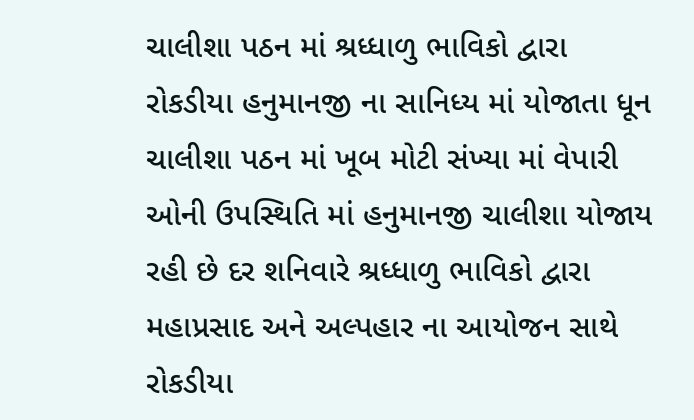ચાલીશા પઠન માં શ્રધ્ધાળુ ભાવિકો દ્વારા રોકડીયા હનુમાનજી ના સાનિધ્ય માં યોજાતા ધૂન ચાલીશા પઠન માં ખૂબ મોટી સંખ્યા માં વેપારી ઓની ઉપસ્થિતિ માં હનુમાનજી ચાલીશા યોજાય રહી છે દર શનિવારે શ્રધ્ધાળુ ભાવિકો દ્વારા મહાપ્રસાદ અને અલ્પહાર ના આયોજન સાથે રોકડીયા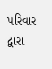પરિવાર દ્વારા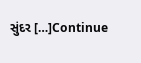સુંદર […]Continue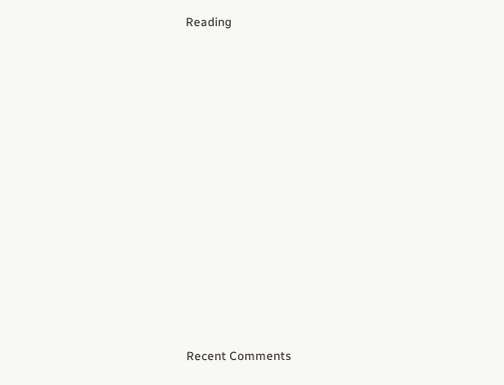Reading


















Recent Comments